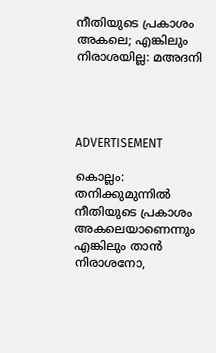നീതിയുടെ പ്രകാശം അകലെ; എങ്കിലും നിരാശയില്ല: മഅദനി




ADVERTISEMENT

കൊല്ലം: തനിക്കുമുന്നില്‍ നീതിയുടെ പ്രകാശം അകലെയാണെന്നും എങ്കിലും താന്‍ നിരാശനോ,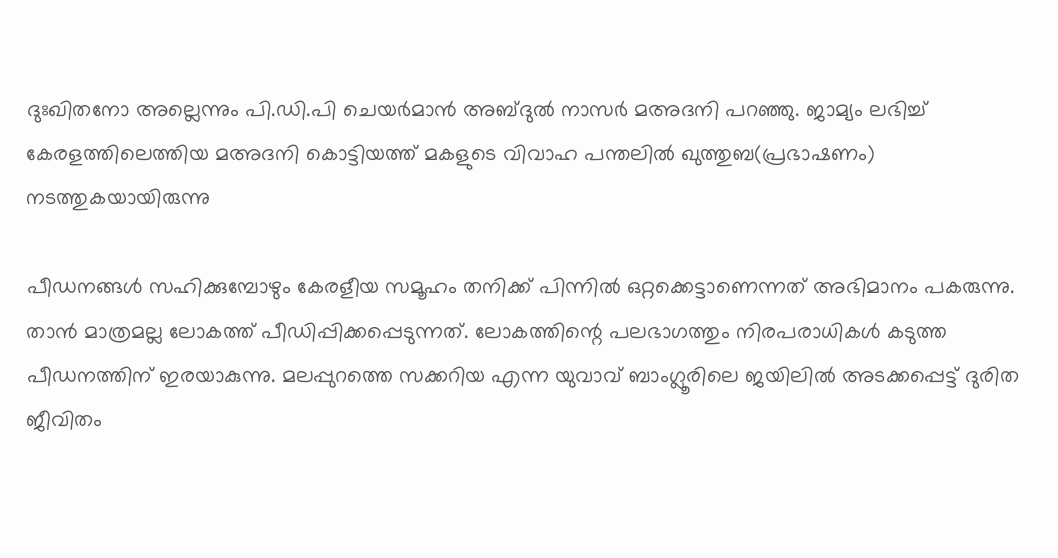ദുഃഖിതനോ അല്ലെന്നും പി.ഡി.പി ചെയര്‍മാന്‍ അബ്ദുല്‍ നാസര്‍ മഅദനി പറഞ്ഞു. ജാമ്യം ലഭിച്ച് കേരളത്തിലെത്തിയ മഅദനി കൊട്ടിയത്ത് മകളുടെ വിവാഹ പന്തലില്‍ ഖുത്തുബ(പ്രഭാഷണം) നടത്തുകയായിരുന്നു

പീഡനങ്ങള്‍ സഹിക്കുമ്പോഴും കേരളീയ സമൂഹം തനിക്ക് പിന്നില്‍ ഒറ്റക്കെട്ടാണെന്നത് അഭിമാനം പകരുന്നു. താന്‍ മാത്രമല്ല ലോകത്ത് പീഡിപ്പിക്കപ്പെടുന്നത്. ലോകത്തിന്റെ പലഭാഗത്തും നിരപരാധികള്‍ കടുത്ത പീഡനത്തിന് ഇരയാകുന്നു. മലപ്പുറത്തെ സക്കറിയ എന്ന യുവാവ് ബാംഗ്ലൂരിലെ ജയിലില്‍ അടക്കപ്പെട്ട് ദുരിത ജീവിതം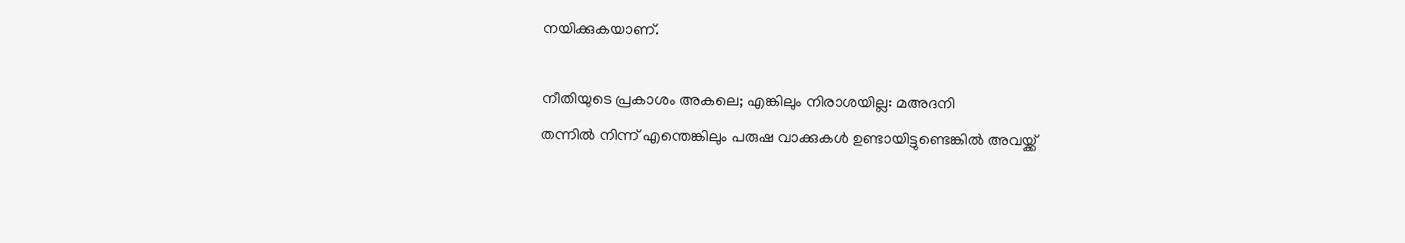നയിക്കുകയാണ്.

നീതിയുടെ പ്രകാശം അകലെ; എങ്കിലും നിരാശയില്ല: മഅദനി
തന്നില്‍ നിന്ന് എന്തെങ്കിലും പരുഷ വാക്കുകള്‍ ഉണ്ടായിട്ടുണ്ടെങ്കില്‍ അവയ്ക്ക്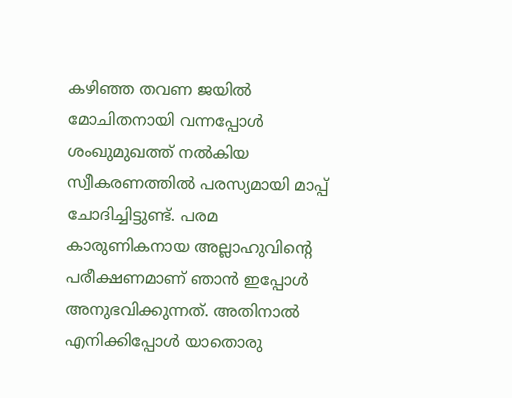കഴിഞ്ഞ തവണ ജയില്‍ മോചിതനായി വന്നപ്പോള്‍ ശംഖുമുഖത്ത് നല്‍കിയ സ്വീകരണത്തില്‍ പരസ്യമായി മാപ്പ് ചോദിച്ചിട്ടുണ്ട്. പരമ കാരുണികനായ അല്ലാഹുവിന്റെ പരീക്ഷണമാണ് ഞാന്‍ ഇപ്പോള്‍ അനുഭവിക്കുന്നത്. അതിനാല്‍ എനിക്കിപ്പോള്‍ യാതൊരു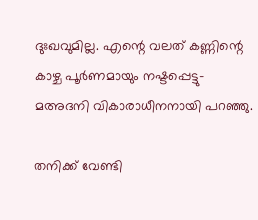ദുഃഖവുമില്ല. എന്റെ വലത് കണ്ണിന്റെ കാഴ്ച പൂര്‍ണമായും നഷ്ടപ്പെട്ടു- മഅദനി വികാരാധീനനായി പറഞ്ഞു.

തനിക്ക് വേണ്ടി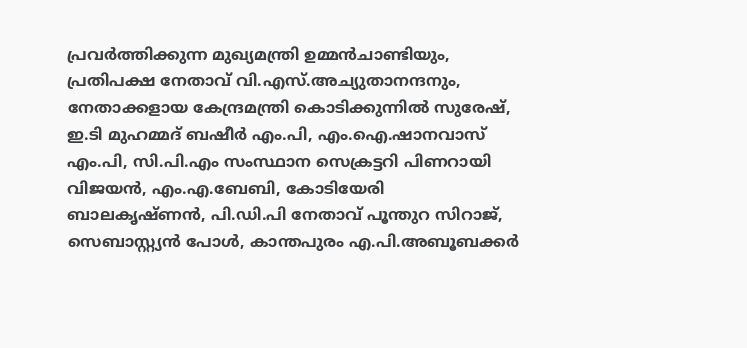പ്രവര്‍ത്തിക്കുന്ന മുഖ്യമന്ത്രി ഉമ്മന്‍ചാണ്ടിയും, പ്രതിപക്ഷ നേതാവ് വി.എസ്.അച്യുതാനന്ദനും, നേതാക്കളായ കേന്ദ്രമന്ത്രി കൊടിക്കുന്നില്‍ സുരേഷ്, ഇ.ടി മുഹമ്മദ് ബഷീര്‍ എം.പി, എം.ഐ.ഷാനവാസ് എം.പി, സി.പി.എം സംസ്ഥാന സെക്രട്ടറി പിണറായി വിജയന്‍, എം.എ.ബേബി, കോടിയേരി ബാലകൃഷ്ണന്‍, പി.ഡി.പി നേതാവ് പൂന്തുറ സിറാജ്, സെബാസ്റ്റ്യന്‍ പോള്‍, കാന്തപുരം എ.പി.അബൂബക്കര്‍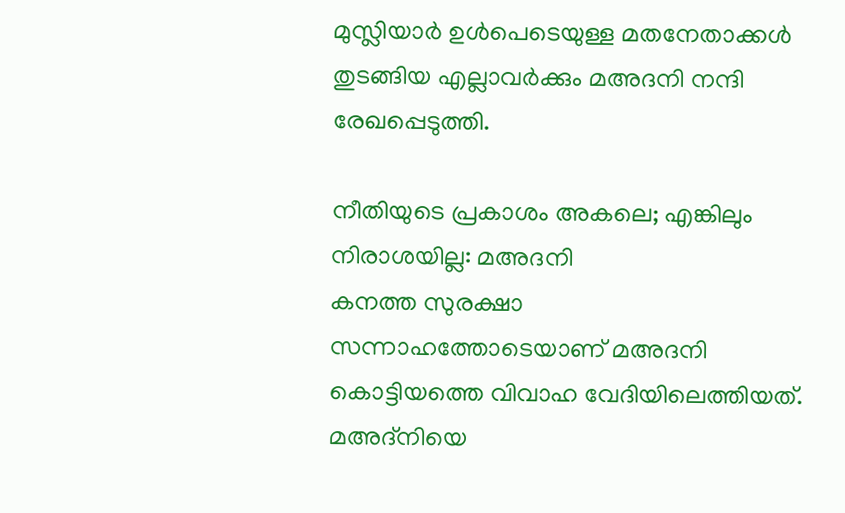മുസ്ലിയാര്‍ ഉള്‍പെടെയുള്ള മതനേതാക്കള്‍ തുടങ്ങിയ എല്ലാവര്‍ക്കും മഅദനി നന്ദി രേഖപ്പെടുത്തി.

നീതിയുടെ പ്രകാശം അകലെ; എങ്കിലും നിരാശയില്ല: മഅദനി
കനത്ത സുരക്ഷാ സന്നാഹത്തോടെയാണ് മഅദനി കൊട്ടിയത്തെ വിവാഹ വേദിയിലെത്തിയത്. മഅദ്‌നിയെ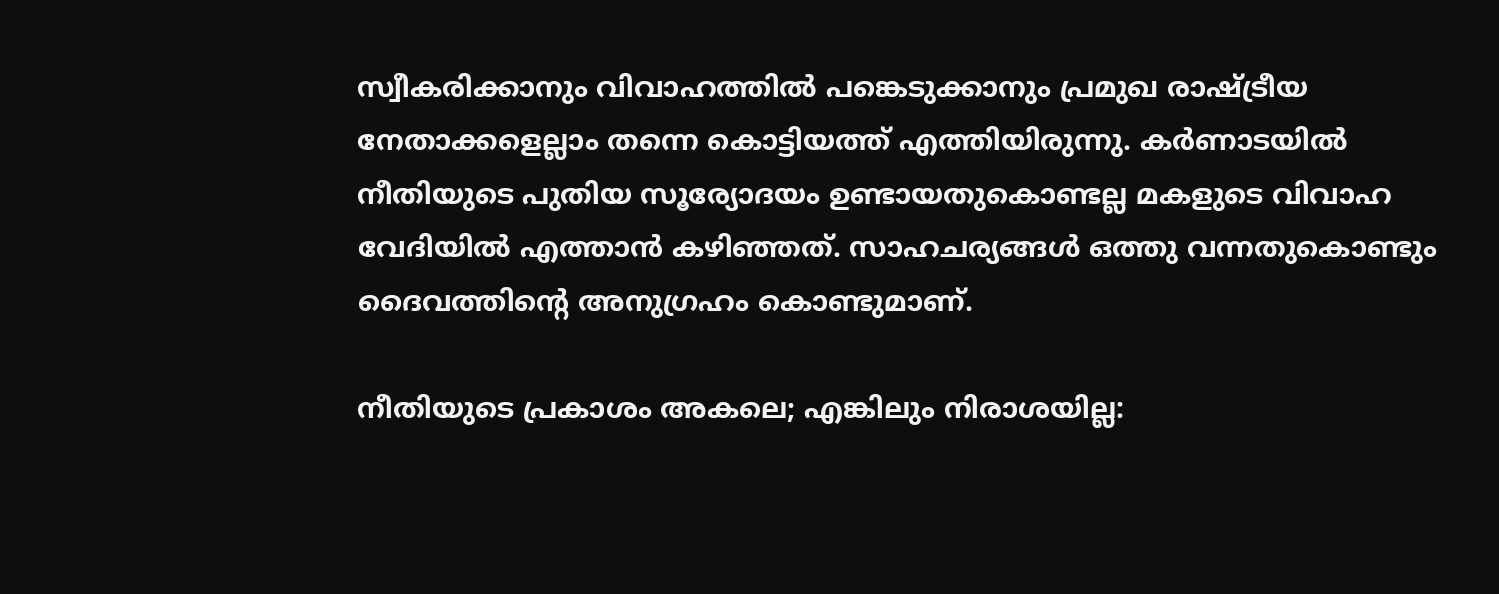സ്വീകരിക്കാനും വിവാഹത്തില്‍ പങ്കെടുക്കാനും പ്രമുഖ രാഷ്ട്രീയ നേതാക്കളെല്ലാം തന്നെ കൊട്ടിയത്ത് എത്തിയിരുന്നു. കര്‍ണാടയില്‍ നീതിയുടെ പുതിയ സൂര്യോദയം ഉണ്ടായതുകൊണ്ടല്ല മകളുടെ വിവാഹ വേദിയില്‍ എത്താന്‍ കഴിഞ്ഞത്. സാഹചര്യങ്ങള്‍ ഒത്തു വന്നതുകൊണ്ടും ദൈവത്തിന്റെ അനുഗ്രഹം കൊണ്ടുമാണ്.

നീതിയുടെ പ്രകാശം അകലെ; എങ്കിലും നിരാശയില്ല: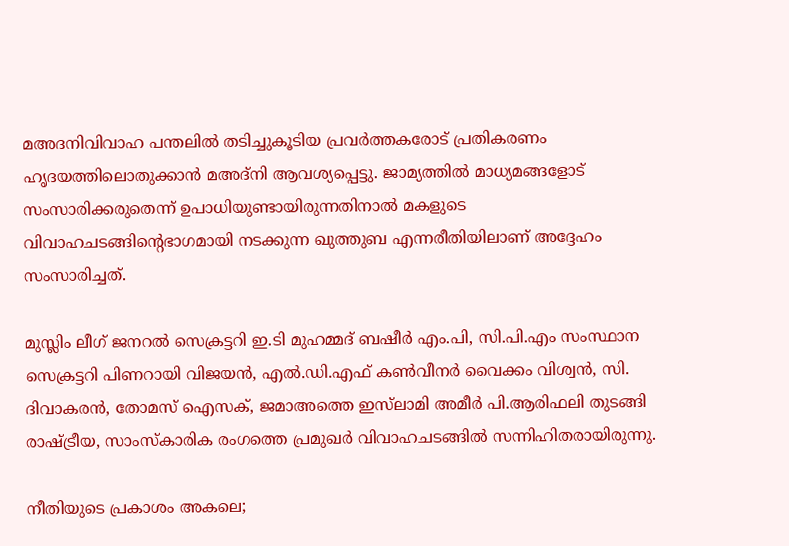മഅദനിവിവാഹ പന്തലില്‍ തടിച്ചുകൂടിയ പ്രവര്‍ത്തകരോട് പ്രതികരണം ഹൃദയത്തിലൊതുക്കാന്‍ മഅദ്‌നി ആവശ്യപ്പെട്ടു. ജാമ്യത്തില്‍ മാധ്യമങ്ങളോട് സംസാരിക്കരുതെന്ന് ഉപാധിയുണ്ടായിരുന്നതിനാല്‍ മകളുടെ വിവാഹചടങ്ങിന്റെഭാഗമായി നടക്കുന്ന ഖുത്തുബ എന്നരീതിയിലാണ് അദ്ദേഹം സംസാരിച്ചത്.

മുസ്ലിം ലീഗ് ജനറല്‍ സെക്രട്ടറി ഇ.ടി മുഹമ്മദ് ബഷീര്‍ എം.പി, സി.പി.എം സംസ്ഥാന സെക്രട്ടറി പിണറായി വിജയന്‍, എല്‍.ഡി.എഫ് കണ്‍വീനര്‍ വൈക്കം വിശ്വന്‍, സി. ദിവാകരന്‍, തോമസ് ഐസക്, ജമാഅത്തെ ഇസ്‌ലാമി അമീര്‍ പി.ആരിഫലി തുടങ്ങി രാഷ്ട്രീയ, സാംസ്‌കാരിക രംഗത്തെ പ്രമുഖര്‍ വിവാഹചടങ്ങില്‍ സന്നിഹിതരായിരുന്നു.

നീതിയുടെ പ്രകാശം അകലെ;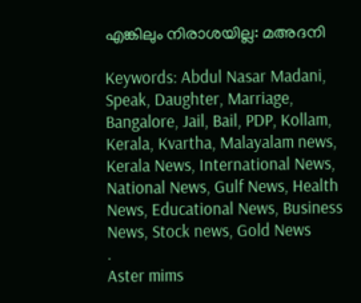എങ്കിലും നിരാശയില്ല: മഅദനി

Keywords: Abdul Nasar Madani, Speak, Daughter, Marriage, Bangalore, Jail, Bail, PDP, Kollam, Kerala, Kvartha, Malayalam news, Kerala News, International News, National News, Gulf News, Health News, Educational News, Business News, Stock news, Gold News
.
Aster mims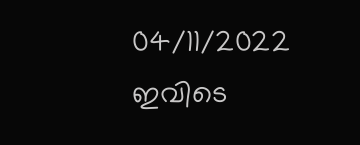04/11/2022
ഇവിടെ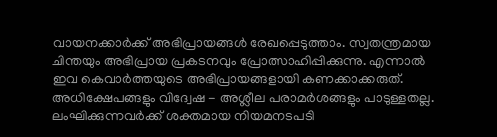വായനക്കാർക്ക് അഭിപ്രായങ്ങൾ രേഖപ്പെടുത്താം. സ്വതന്ത്രമായ ചിന്തയും അഭിപ്രായ പ്രകടനവും പ്രോത്സാഹിപ്പിക്കുന്നു. എന്നാൽ ഇവ കെവാർത്തയുടെ അഭിപ്രായങ്ങളായി കണക്കാക്കരുത്. അധിക്ഷേപങ്ങളും വിദ്വേഷ - അശ്ലീല പരാമർശങ്ങളും പാടുള്ളതല്ല. ലംഘിക്കുന്നവർക്ക് ശക്തമായ നിയമനടപടി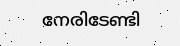നേരിടേണ്ടി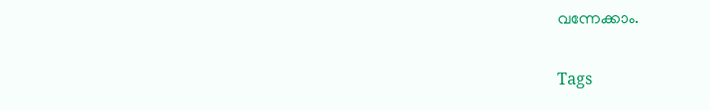വന്നേക്കാം.

Tags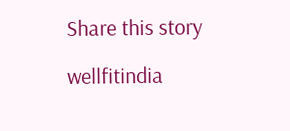Share this story

wellfitindia